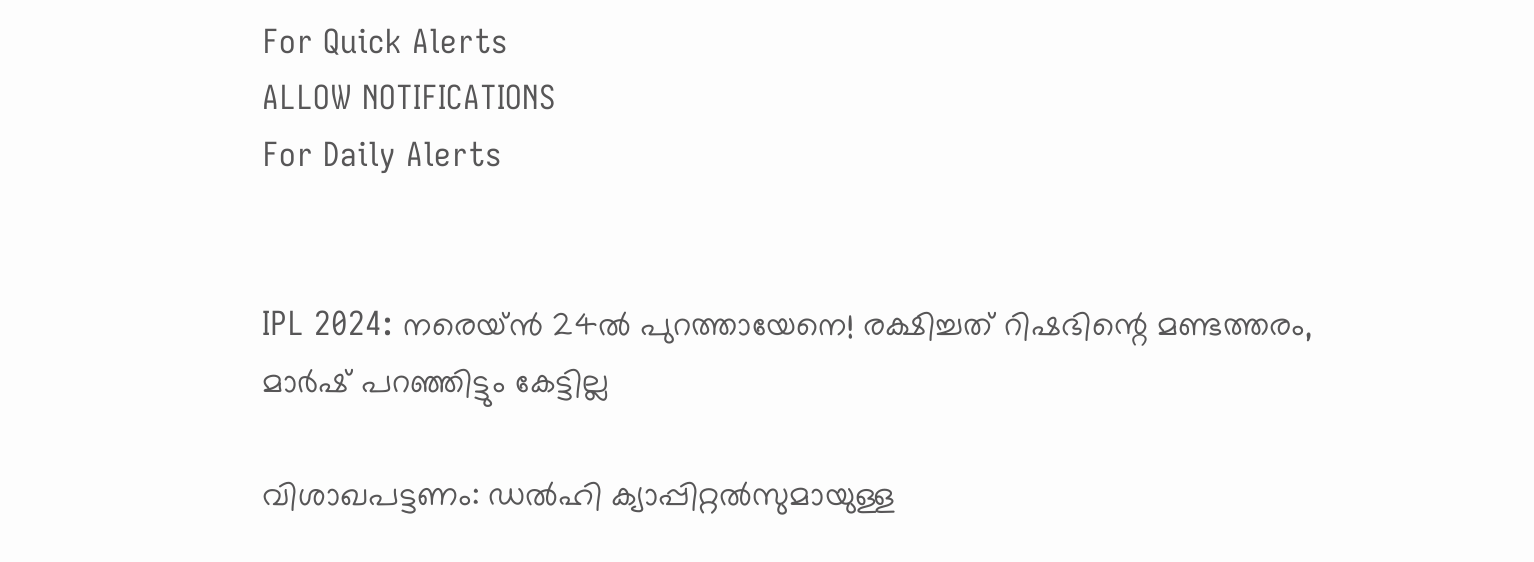For Quick Alerts
ALLOW NOTIFICATIONS
For Daily Alerts


IPL 2024: നരെയ്ന്‍ 24ല്‍ പുറത്തായേനെ! രക്ഷിച്ചത് റിഷഭിന്റെ മണ്ടത്തരം, മാര്‍ഷ് പറഞ്ഞിട്ടും കേട്ടില്ല

വിശാഖപട്ടണം: ഡല്‍ഹി ക്യാപ്പിറ്റല്‍സുമായുള്ള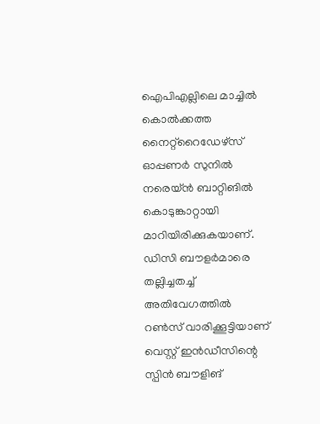ഐപിഎല്ലിലെ മാച്ചില്‍ കൊല്‍ക്കത്ത നൈറ്റ്‌റൈഡേഴ്‌സ് ഓപ്പണര്‍ സുനില്‍ നരെയ്ന്‍ ബാറ്റിങില്‍ കൊടുങ്കാറ്റായി മാറിയിരിക്കുകയാണ്. ഡിസി ബൗളര്‍മാരെ തല്ലിച്ചതച്ച് അതിവേഗത്തില്‍ റണ്‍സ് വാരിക്കൂട്ടിയാണ് വെസ്റ്റ് ഇന്‍ഡീസിന്റെ സ്പിന്‍ ബൗളിങ്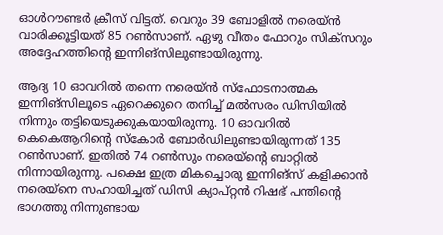ഓള്‍റൗണ്ടര്‍ ക്രീസ് വിട്ടത്. വെറും 39 ബോളില്‍ നരെയ്ന്‍ വാരിക്കൂട്ടിയത് 85 റണ്‍സാണ്. ഏഴു വീതം ഫോറും സിക്‌സറും അദ്ദേഹത്തിന്റെ ഇന്നിങ്‌സിലുണ്ടായിരുന്നു.

ആദ്യ 10 ഓവറില്‍ തന്നെ നരെയ്ന്‍ സ്‌ഫോടനാത്മക ഇന്നിങ്‌സിലൂടെ ഏറെക്കുറെ തനിച്ച് മല്‍സരം ഡിസിയില്‍ നിന്നും തട്ടിയെടുക്കുകയായിരുന്നു. 10 ഓവറില്‍ കെകെആറിന്റെ സ്‌കോര്‍ ബോര്‍ഡിലുണ്ടായിരുന്നത് 135 റണ്‍സാണ്. ഇതില്‍ 74 റണ്‍സും നരെയ്‌ന്റെ ബാറ്റില്‍ നിന്നായിരുന്നു. പക്ഷെ ഇത്ര മികച്ചൊരു ഇന്നിങ്‌സ് കളിക്കാന്‍ നരെയ്‌നെ സഹായിച്ചത് ഡിസി ക്യാപ്റ്റന്‍ റിഷഭ് പന്തിന്റെ ഭാഗത്തു നിന്നുണ്ടായ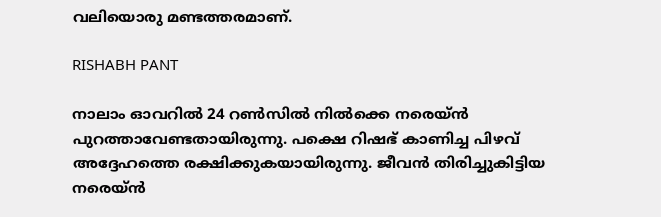വലിയൊരു മണ്ടത്തരമാണ്.

RISHABH PANT

നാലാം ഓവറില്‍ 24 റണ്‍സില്‍ നില്‍ക്കെ നരെയ്ന്‍ പുറത്താവേണ്ടതായിരുന്നു. പക്ഷെ റിഷഭ് കാണിച്ച പിഴവ് അദ്ദേഹത്തെ രക്ഷിക്കുകയായിരുന്നു. ജീവന്‍ തിരിച്ചുകിട്ടിയ നരെയ്ന്‍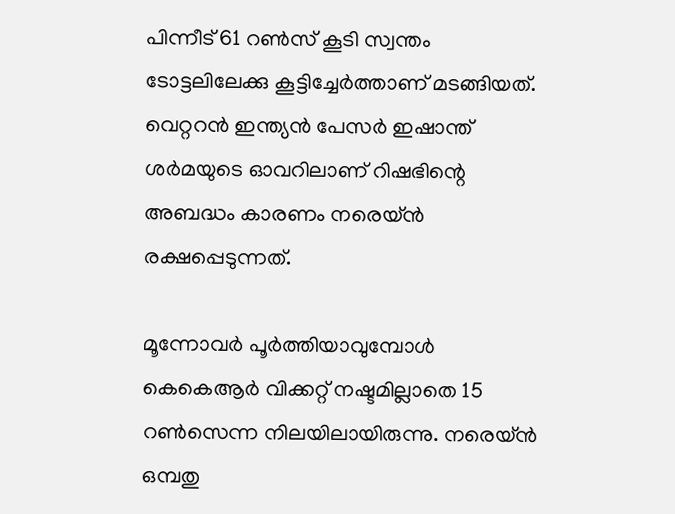പിന്നീട് 61 റണ്‍സ് കൂടി സ്വന്തം ടോട്ടലിലേക്കു കൂട്ടിച്ചേര്‍ത്താണ് മടങ്ങിയത്. വെറ്ററന്‍ ഇന്ത്യന്‍ പേസര്‍ ഇഷാന്ത് ശര്‍മയുടെ ഓവറിലാണ് റിഷഭിന്റെ അബദ്ധം കാരണം നരെയ്ന്‍ രക്ഷപ്പെടുന്നത്.

മൂന്നോവര്‍ പൂര്‍ത്തിയാവുമ്പോള്‍ കെകെആര്‍ വിക്കറ്റ് നഷ്ടമില്ലാതെ 15 റണ്‍സെന്ന നിലയിലായിരുന്നു. നരെയ്ന്‍ ഒമ്പതു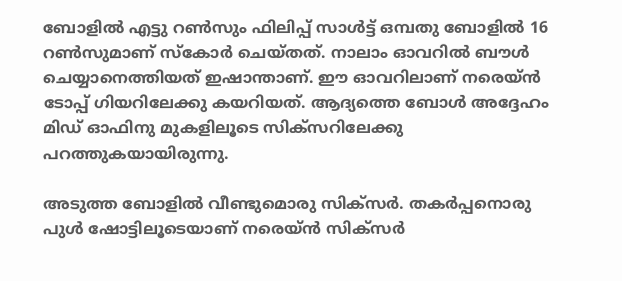ബോളില്‍ എട്ടു റണ്‍സും ഫിലിപ്പ് സാള്‍ട്ട് ഒമ്പതു ബോളില്‍ 16 റണ്‍സുമാണ് സ്‌കോര്‍ ചെയ്തത്. നാലാം ഓവറില്‍ ബൗള്‍ ചെയ്യാനെത്തിയത് ഇഷാന്താണ്. ഈ ഓവറിലാണ് നരെയ്ന്‍ ടോപ്പ് ഗിയറിലേക്കു കയറിയത്. ആദ്യത്തെ ബോള്‍ അദ്ദേഹം മിഡ് ഓഫിനു മുകളിലൂടെ സിക്‌സറിലേക്കു പറത്തുകയായിരുന്നു.

അടുത്ത ബോളില്‍ വീണ്ടുമൊരു സിക്‌സര്‍. തകര്‍പ്പനൊരു പുള്‍ ഷോട്ടിലൂടെയാണ് നരെയ്ന്‍ സിക്‌സര്‍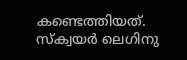കണ്ടെത്തിയത്. സ്‌ക്വയര്‍ ലെഗിനു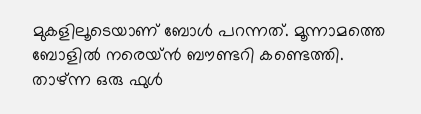മുകളിലൂടെയാണ് ബോള്‍ പറന്നത്. മൂന്നാമത്തെ ബോളില്‍ നരെയ്ന്‍ ബൗണ്ടറി കണ്ടെത്തി. താഴ്ന്ന ഒരു ഫുള്‍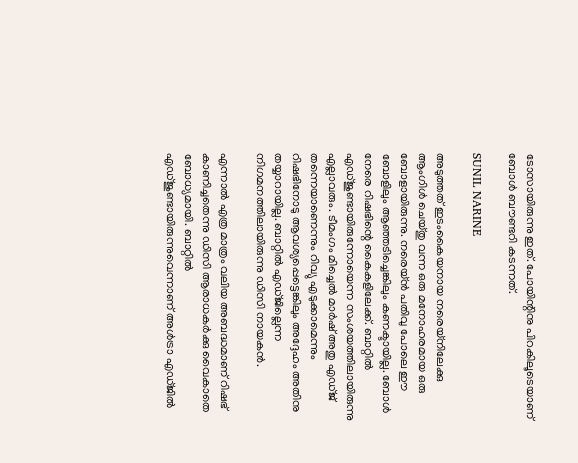ടോസായിരുന്നു ഇത്. പോയിന്റിനു പിറകിലൂടെയാണ് ബോള്‍ ബൗണ്ടറി കടന്നത്.

SUNIL NARINE

അടുത്തത് ഇടംകൈയനായ നരെയ്‌നിലേക്കു ആംഗിള്‍ ചെയ്തു വന്ന ഒരു മനോഹരമായ ഒരു ബോളായിരുന്നു. നരെയ്ന്‍ പതിവു പോലെ ഈ ബോളിലും ആഞ്ഞടിച്ചെങ്കിലും കണക്ടായില്ല. ബോള്‍ നേരെ റിഷഭിന്റെ കൈകളിലേക്ക്. ബാറ്റില്‍ എഡ്ജുണ്ടായിരുന്നോയെന്ന സംശയത്തിലായിരുന്നു എല്ലാവരും. ടീമംഗം മിച്ചെല്‍ മാര്‍ഷ് അതു എഡ്ജ് തന്നെയാണെന്നും റിവ്യു എടുക്കാമെന്നും റിഷഭിനോടു ആവശ്യപ്പെട്ടെങ്കിലും അദ്ദേഹം അതിനു തയ്യാറായില്ല. ബാറ്റില്‍ എഡ്ജില്ലെന്ന നിഗമനത്തിലായിരുന്നു ഡിസി നായകന്‍.

എന്നാല്‍ എത്ര മാത്രം വലിയ അബദ്ധമാണ് റിഷഭ് കാണിച്ചതെന്നു ഡിസി ആരാധകര്‍ക്കു വൈകാതെ ബോധ്യമായി. ബാറ്റില്‍ എഡ്ജുണ്ടായിരുന്നുവെന്നാണ് അള്‍ട്രാ എഡ്ജില്‍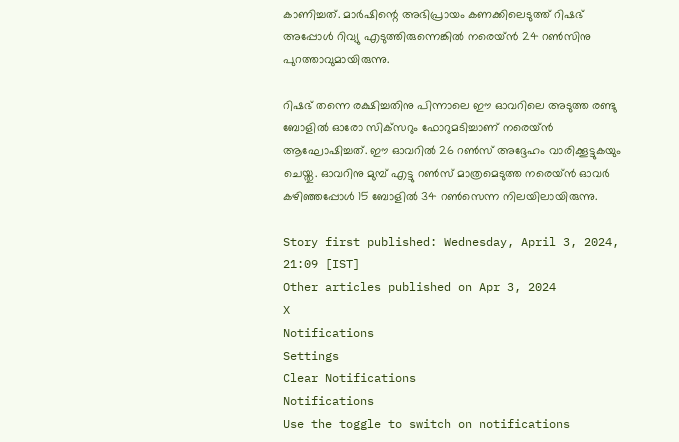കാണിച്ചത്. മാര്‍ഷിന്റെ അഭിപ്രായം കണക്കിലെടുത്ത് റിഷഭ് അപ്പോള്‍ റിവ്യു എടുത്തിരുന്നെങ്കില്‍ നരെയ്ന്‍ 24 റണ്‍സിനു പുറത്താവുമായിരുന്നു.

റിഷഭ് തന്നെ രക്ഷിച്ചതിനു പിന്നാലെ ഈ ഓവറിലെ അടുത്ത രണ്ടു ബോളില്‍ ഓരോ സിക്‌സറും ഫോറുമടിച്ചാണ് നരെയ്ന്‍ ആഘോഷിച്ചത്. ഈ ഓവറില്‍ 26 റണ്‍സ് അദ്ദേഹം വാരിക്കൂട്ടുകയും ചെയ്തു. ഓവറിനു മുമ്പ് എട്ടു റണ്‍സ് മാത്രമെടുത്ത നരെയ്ന്‍ ഓവര്‍ കഴിഞ്ഞപ്പോള്‍ 15 ബോളില്‍ 34 റണ്‍സെന്ന നിലയിലായിരുന്നു.

Story first published: Wednesday, April 3, 2024, 21:09 [IST]
Other articles published on Apr 3, 2024
X
Notifications
Settings
Clear Notifications
Notifications
Use the toggle to switch on notifications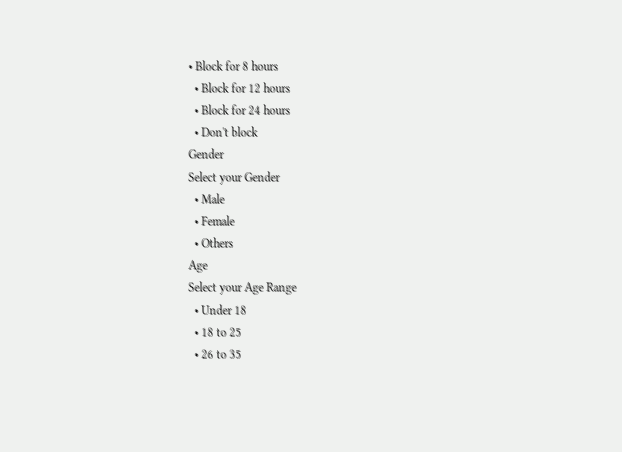• Block for 8 hours
  • Block for 12 hours
  • Block for 24 hours
  • Don't block
Gender
Select your Gender
  • Male
  • Female
  • Others
Age
Select your Age Range
  • Under 18
  • 18 to 25
  • 26 to 35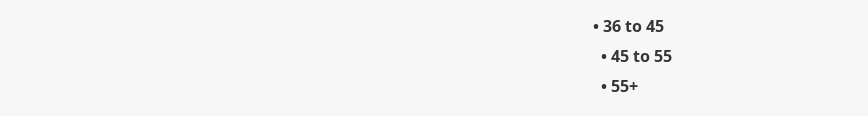• 36 to 45
  • 45 to 55
  • 55+